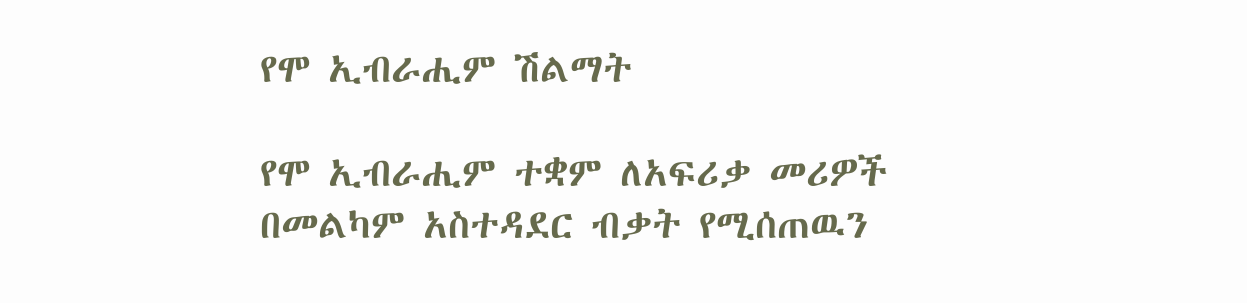የሞ ኢብራሒም ሽልማት

የሞ ኢብራሒም ተቋም ለአፍሪቃ መሪዎች በመልካም አስተዳደር ብቃት የሚሰጠዉን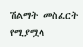ሽልማት መስፈርት የሚያሟላ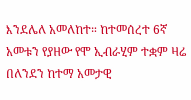እንደሌለ አመለከተ። ከተመሰረተ 6ኛ አመቱን የያዘው የሞ ኢብራሂም ተቋም ዛሬ በለንደን ከተማ አመታዊ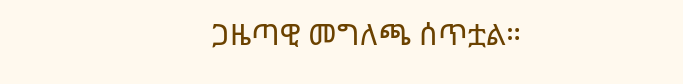ጋዜጣዊ መግለጫ ሰጥቷል።